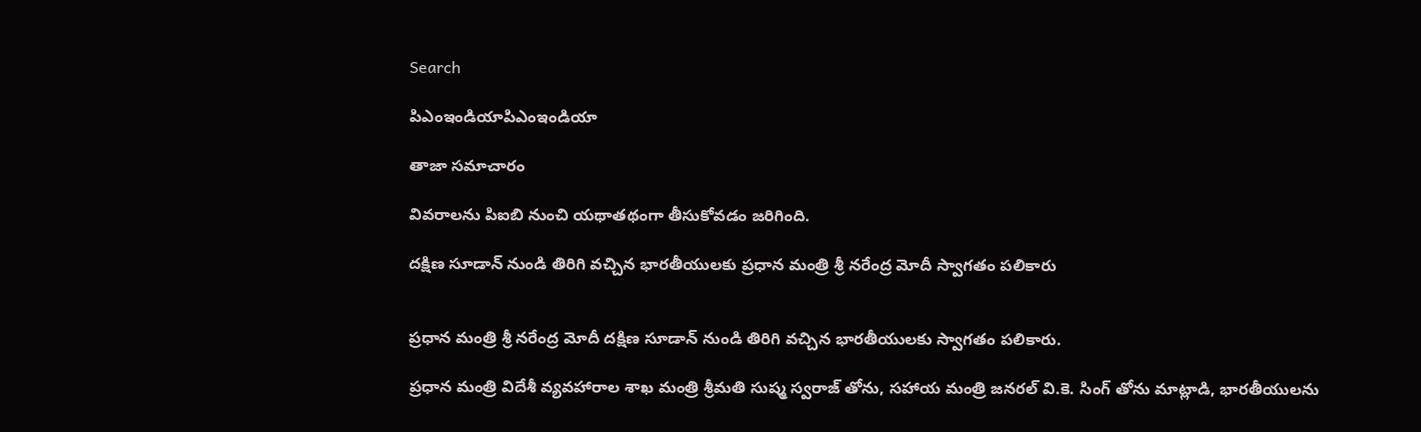Search

పిఎంఇండియాపిఎంఇండియా

తాజా స‌మాచారం

వివరాలను పిఐబి నుంచి యథాతథంగా తీసుకోవడం జరిగింది.

దక్షిణ సూడాన్ నుండి తిరిగి వచ్చిన భారతీయులకు ప్రధాన మంత్రి శ్రీ నరేంద్ర మోదీ స్వాగతం పలికారు


ప్ర‌ధాన మంత్రి శ్రీ న‌రేంద్ర మోదీ దక్షిణ సూడాన్ నుండి తిరిగి వచ్చిన భారతీయులకు స్వాగతం పలికారు.

ప్రధాన మంత్రి విదేశీ వ్యవహారాల శాఖ మంత్రి శ్రీమతి సుష్మ స్వరాజ్ తోను, సహాయ మంత్రి జనరల్ వి.కె. సింగ్ తోను మాట్లాడి, భారతీయులను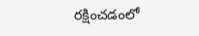రక్షించడంలో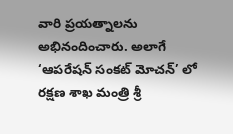వారి ప్రయత్నాలను అభినందించారు. అలాగే ‘ఆపరేషన్ సంకట్ మోచన్’ లో రక్షణ శాఖ మంత్రి శ్రీ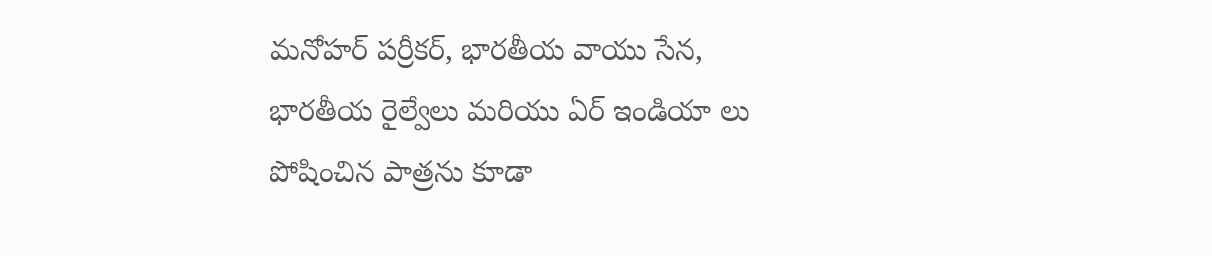మనోహర్ పర్రీకర్, భారతీయ వాయు సేన, భారతీయ రైల్వేలు మరియు ఏర్ ఇండియా లు పోషించిన పాత్రను కూడా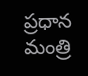ప్రధాన మంత్రి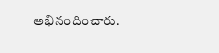అభినందించారు.